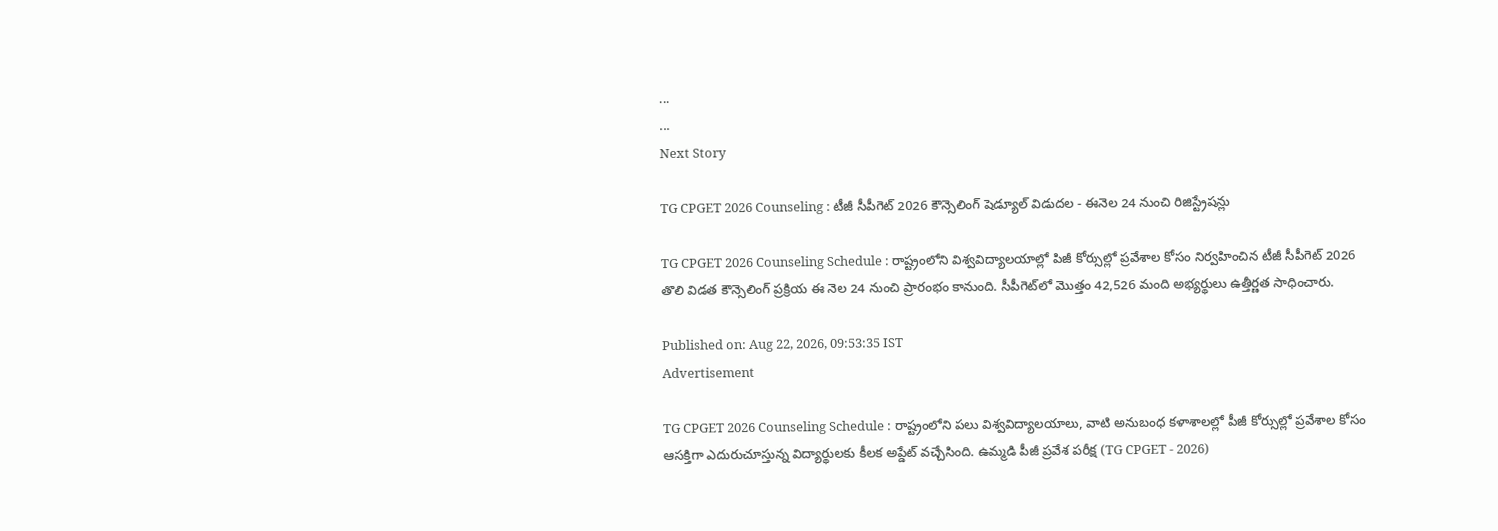...
...
Next Story

TG CPGET 2026 Counseling : టీజీ సీపీగెట్ 2026 కౌన్సెలింగ్ షెడ్యూల్ విడుదల - ఈనెల 24 నుంచి రిజిస్ట్రేషన్లు

TG CPGET 2026 Counseling Schedule : రాష్ట్రంలోని విశ్వవిద్యాలయాల్లో పిజీ కోర్సుల్లో ప్రవేశాల కోసం నిర్వహించిన టీజీ సీపీగెట్ 2026 తొలి విడత కౌన్సెలింగ్ ప్రక్రియ ఈ నెల 24 నుంచి ప్రారంభం కానుంది. సీపీగెట్‌లో మొత్తం 42,526 మంది అభ్యర్థులు ఉత్తీర్ణత సాధించారు.

Published on: Aug 22, 2026, 09:53:35 IST
Advertisement

TG CPGET 2026 Counseling Schedule : రాష్ట్రంలోని పలు విశ్వవిద్యాలయాలు, వాటి అనుబంధ కళాశాలల్లో పీజీ కోర్సుల్లో ప్రవేశాల కోసం ఆసక్తిగా ఎదురుచూస్తున్న విద్యార్థులకు కీలక అప్డేట్ వచ్చేసింది. ఉమ్మడి పీజీ ప్రవేశ పరీక్ష (TG CPGET - 2026)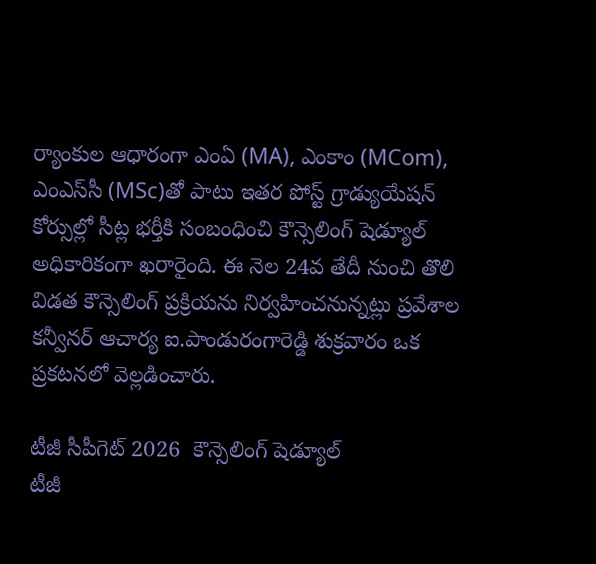ర్యాంకుల ఆధారంగా ఎంఏ (MA), ఎంకాం (MCom), ఎంఎస్‌సీ (MSc)తో పాటు ఇతర పోస్ట్ గ్రాడ్యుయేషన్ కోర్సుల్లో సీట్ల భర్తీకి సంబంధించి కౌన్సెలింగ్ షెడ్యూల్ అధికారికంగా ఖరారైంది. ఈ నెల 24వ తేదీ నుంచి తొలి విడత కౌన్సెలింగ్ ప్రక్రియను నిర్వహించనున్నట్లు ప్రవేశాల కన్వీనర్ ఆచార్య ఐ.పాండురంగారెడ్డి శుక్రవారం ఒక ప్రకటనలో వెల్లడించారు.

టీజీ సీపీగెట్ 2026  కౌన్సెలింగ్ షెడ్యూల్
టీజీ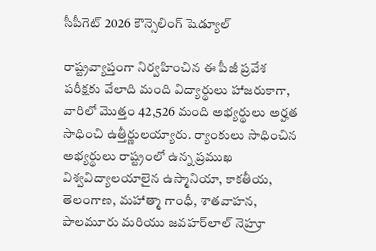సీపీగెట్ 2026 కౌన్సెలింగ్ షెడ్యూల్

రాష్ట్రవ్యాప్తంగా నిర్వహించిన ఈ పీజీ ప్రవేశ పరీక్షకు వేలాది మంది విద్యార్థులు హాజరుకాగా, వారిలో మొత్తం 42,526 మంది అభ్యర్థులు అర్హత సాధించి ఉత్తీర్ణులయ్యారు. ర్యాంకులు సాధించిన అభ్యర్థులు రాష్ట్రంలో ఉన్న ప్రముఖ విశ్వవిద్యాలయాలైన ఉస్మానియా, కాకతీయ, తెలంగాణ, మహాత్మా గాంధీ, శాతవాహన, పాలమూరు మరియు జవహర్‌లాల్ నెహ్రూ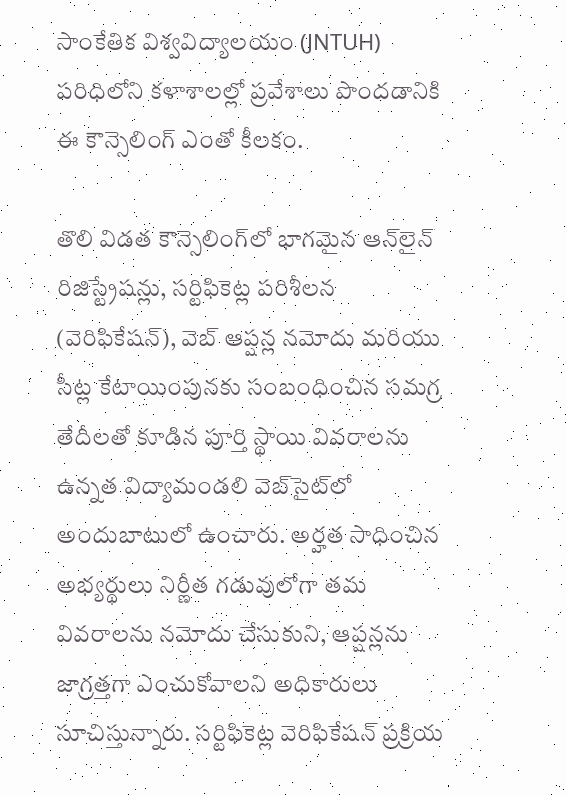సాంకేతిక విశ్వవిద్యాలయం (JNTUH) పరిధిలోని కళాశాలల్లో ప్రవేశాలు పొందడానికి ఈ కౌన్సెలింగ్ ఎంతో కీలకం.

తొలి విడత కౌన్సెలింగ్‌లో భాగమైన ఆన్‌లైన్ రిజిస్ట్రేషన్లు, సర్టిఫికెట్ల పరిశీలన (వెరిఫికేషన్), వెబ్ ఆప్షన్ల నమోదు మరియు సీట్ల కేటాయింపునకు సంబంధించిన సమగ్ర తేదీలతో కూడిన పూర్తి స్థాయి వివరాలను ఉన్నత విద్యామండలి వెబ్‌సైట్‌లో అందుబాటులో ఉంచారు. అర్హత సాధించిన అభ్యర్థులు నిర్ణీత గడువులోగా తమ వివరాలను నమోదు చేసుకుని, ఆప్షన్లను జాగ్రత్తగా ఎంచుకోవాలని అధికారులు సూచిస్తున్నారు. సర్టిఫికెట్ల వెరిఫికేషన్ ప్రక్రియ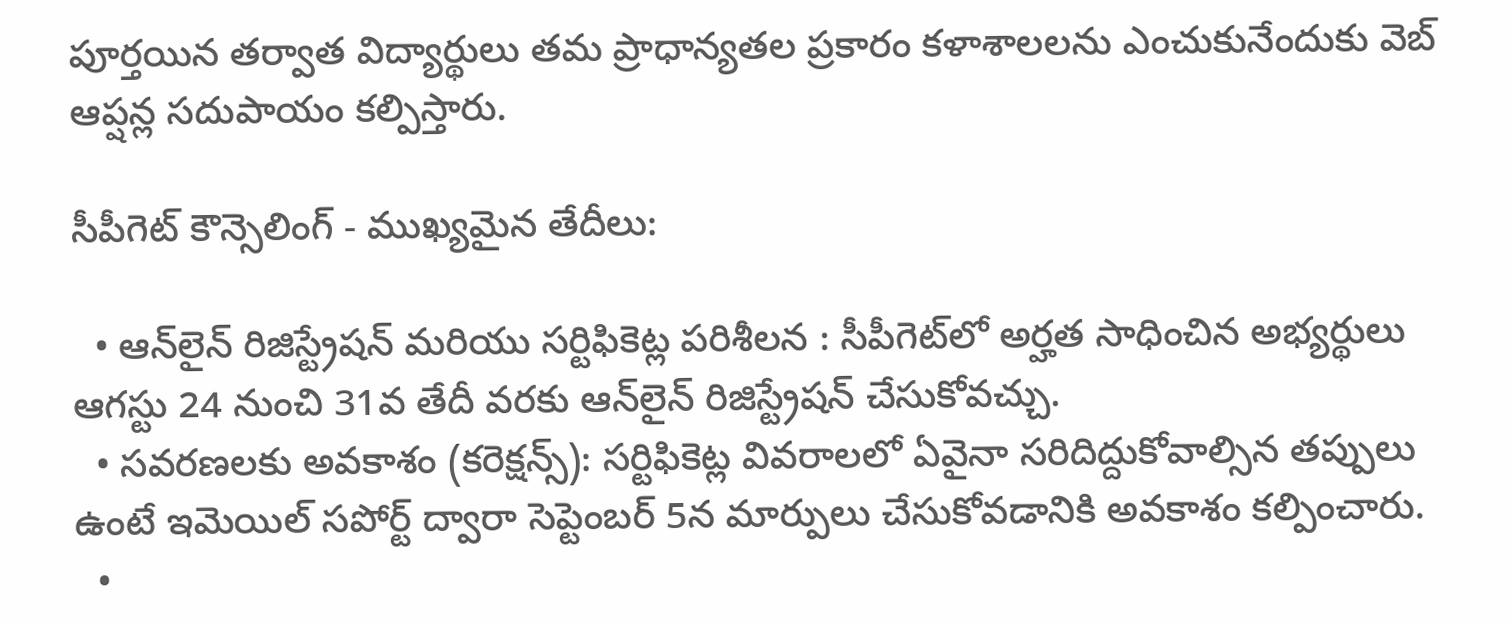పూర్తయిన తర్వాత విద్యార్థులు తమ ప్రాధాన్యతల ప్రకారం కళాశాలలను ఎంచుకునేందుకు వెబ్ ఆప్షన్ల సదుపాయం కల్పిస్తారు.

సీపీగెట్ కౌన్సెలింగ్ - ముఖ్యమైన తేదీలు:

  • ఆన్‌లైన్ రిజిస్ట్రేషన్ మరియు సర్టిఫికెట్ల పరిశీలన : సీపీగెట్‌లో అర్హత సాధించిన అభ్యర్థులు ఆగస్టు 24 నుంచి 31వ తేదీ వరకు ఆన్‌లైన్ రిజిస్ట్రేషన్ చేసుకోవచ్చు.
  • సవరణలకు అవకాశం (కరెక్షన్స్): సర్టిఫికెట్ల వివరాలలో ఏవైనా సరిదిద్దుకోవాల్సిన తప్పులు ఉంటే ఇమెయిల్ సపోర్ట్ ద్వారా సెప్టెంబర్ 5న మార్పులు చేసుకోవడానికి అవకాశం కల్పించారు.
  •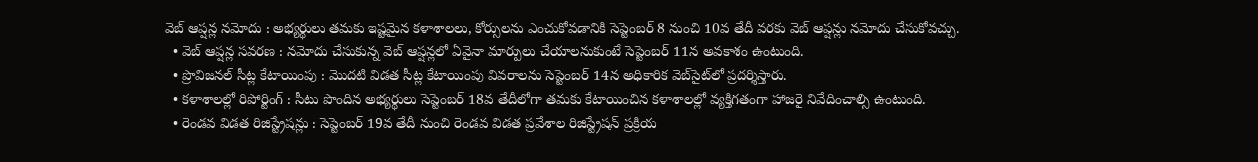వెబ్ ఆప్షన్ల నమోదు : అభ్యర్థులు తమకు ఇష్టమైన కళాశాలలు, కోర్సులను ఎంచుకోవడానికి సెప్టెంబర్ 8 నుంచి 10వ తేదీ వరకు వెబ్ ఆప్షన్లు నమోదు చేసుకోవచ్చు.
  • వెబ్ ఆప్షన్ల సవరణ : నమోదు చేసుకున్న వెబ్ ఆప్షన్లలో ఏవైనా మార్పులు చేయాలనుకుంటే సెప్టెంబర్ 11న అవకాశం ఉంటుంది.
  • ప్రొవిజనల్ సీట్ల కేటాయింపు : మొదటి విడత సీట్ల కేటాయింపు వివరాలను సెప్టెంబర్ 14న అధికారిక వెబ్‌సైట్‌లో ప్రదర్శిస్తారు.
  • కళాశాలల్లో రిపోర్టింగ్ : సీటు పొందిన అభ్యర్థులు సెప్టెంబర్ 18వ తేదీలోగా తమకు కేటాయించిన కళాశాలల్లో వ్యక్తిగతంగా హాజరై నివేదించాల్సి ఉంటుంది.
  • రెండవ విడత రిజిస్ట్రేషన్లు : సెప్టెంబర్ 19వ తేదీ నుంచి రెండవ విడత ప్రవేశాల రిజిస్ట్రేషన్ ప్రక్రియ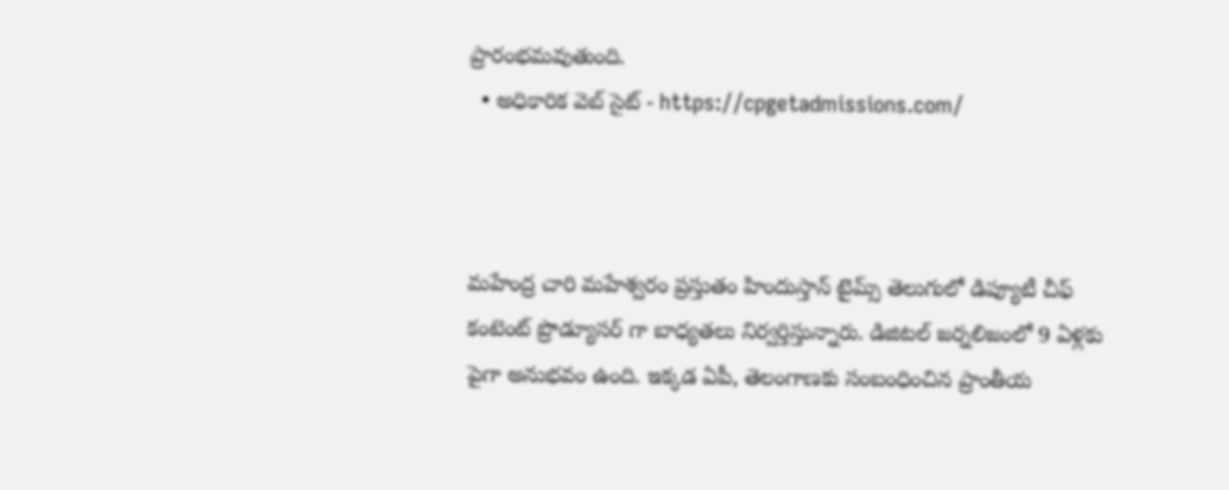ప్రారంభమవుతుంది.
  • అధికారిక వెబ్ సైట్ - https://cpgetadmissions.com/



మహేంద్ర చారి మహేశ్వరం ప్రస్తుతం హిందుస్తాన్ టైమ్స్ తెలుగులో డిప్యూటీ చీఫ్ కంటెంట్ ప్రొడ్యూసర్ గా బాధ్యతలు నిర్వర్తిస్తున్నారు. డిజిటల్ జర్నలిజంలో 9 ఏళ్లకు పైగా అనుభవం ఉంది. ఇక్కడ ఏపీ, తెలంగాణకు సంబంధించిన ప్రాంతీయ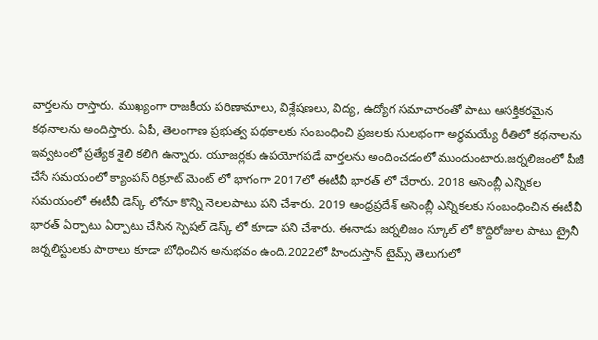వార్తలను రాస్తారు. ముఖ్యంగా రాజకీయ పరిణామాలు, విశ్లేషణలు, విద్య, ఉద్యోగ సమాచారంతో పాటు ఆసక్తికరమైన కథనాలను అందిస్తారు. ఏపీ, తెలంగాణ ప్రభుత్వ పథకాలకు సంబంధించి ప్రజలకు సులభంగా అర్థమయ్యే రీతిలో కథనాలను ఇవ్వటంలో ప్రత్యేక శైలి కలిగి ఉన్నారు. యూజర్లకు ఉపయోగపడే వార్తలను అందించడంలో ముందుంటారు.జర్నలిజంలో పీజీ చేసే సమయంలో క్యాంపస్ రిక్రూట్ మెంట్ లో భాగంగా 2017లో ఈటీవీ భారత్ లో చేరారు. 2018 అసెంబ్లీ ఎన్నికల సమయంలో ఈటీవీ డెస్క్ లోనూ కొన్ని నెలలపాటు పని చేశారు. 2019 ఆంధ్రప్రదేశ్ అసెంబ్లీ ఎన్నికలకు సంబంధించిన ఈటీవీ భారత్ ఏర్పాటు ఏర్పాటు చేసిన స్పెషల్ డెస్క్ లో కూడా పని చేశారు. ఈనాడు జర్నలిజం స్కూల్ లో కొద్దిరోజుల పాటు ట్రైనీ జర్నలిస్టులకు పాఠాలు కూడా బోధించిన అనుభవం ఉంది.2022లో హిందుస్తాన్ టైమ్స్ తెలుగులో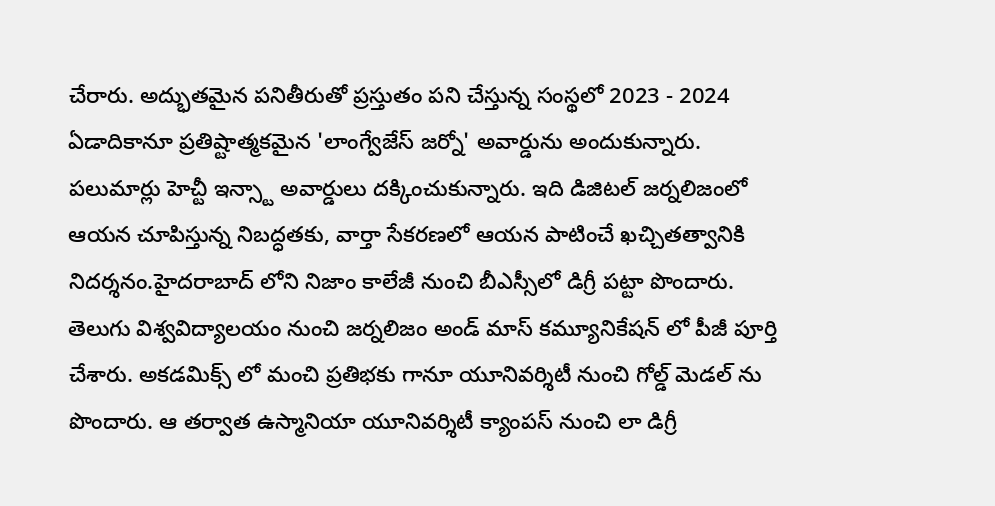చేరారు. అద్భుతమైన పనితీరుతో ప్రస్తుతం పని చేస్తున్న సంస్థలో 2023 - 2024 ఏడాదికానూ ప్రతిష్టాత్మకమైన 'లాంగ్వేజేస్ జర్నో' అవార్డును అందుకున్నారు. పలుమార్లు హెచ్టీ ఇన్స్టా అవార్డులు దక్కించుకున్నారు. ఇది డిజిటల్ జర్నలిజంలో ఆయన చూపిస్తున్న నిబద్ధతకు, వార్తా సేకరణలో ఆయన పాటించే ఖచ్చితత్వానికి నిదర్శనం.హైదరాబాద్ లోని నిజాం కాలేజీ నుంచి బీఎస్సీలో డిగ్రీ పట్టా పొందారు. తెలుగు విశ్వవిద్యాలయం నుంచి జర్నలిజం అండ్ మాస్ కమ్యూనికేషన్ లో పీజీ పూర్తి చేశారు. అకడమిక్స్ లో మంచి ప్రతిభకు గానూ యూనివర్శిటీ నుంచి గోల్డ్ మెడల్ ను పొందారు. ఆ తర్వాత ఉస్మానియా యూనివర్శిటీ క్యాంపస్ నుంచి లా డిగ్రీ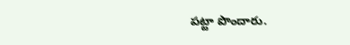పట్టా పొందారు.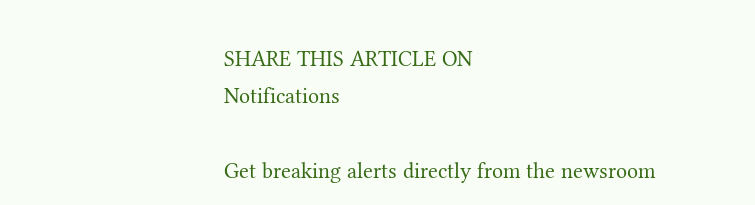SHARE THIS ARTICLE ON
Notifications

Get breaking alerts directly from the newsroom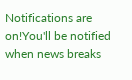Notifications are on!You'll be notified when news breaks